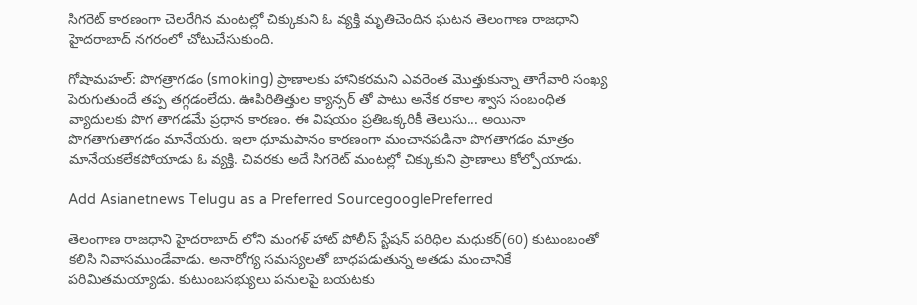సిగరెట్ కారణంగా చెలరేగిన మంటల్లో చిక్కుకుని ఓ వ్యక్తి మృతిచెందిన ఘటన తెలంగాణ రాజధాని హైదరాబాద్ నగరంలో చోటుచేసుకుంది.

గోషామహల్: పొగత్రాగడం (smoking) ప్రాణాలకు హానికరమని ఎవరెంత మొత్తుకున్నా తాగేవారి సంఖ్య పెరుగుతుందే తప్ప తగ్గడంలేదు. ఊపిరితిత్తుల క్యాన్సర్ తో పాటు అనేక రకాల శ్వాస సంబంధిత వ్యాదులకు పొగ తాగడమే ప్రధాన కారణం. ఈ విషయం ప్రతిఒక్కరికీ తెలుసు... అయినా పొగతాగుతాగడం మానేయరు. ఇలా ధూమపానం కారణంగా మంచానపడినా పొగతాగడం మాత్రం మానేయకలేకపోయాడు ఓ వ్యక్తి. చివరకు అదే సిగరెట్ మంటల్లో చిక్కుకుని ప్రాణాలు కోల్పోయాడు.

Add Asianetnews Telugu as a Preferred SourcegooglePreferred

తెలంగాణ రాజధాని హైదరాబాద్ లోని మంగళ్ హాట్ పోలీస్ స్టేషన్ పరిధిల మధుకర్(60) కుటుంబంతో కలిసి నివాసముండేవాడు. అనారోగ్య సమస్యలతో బాధపడుతున్న అతడు మంచానికే పరిమితమయ్యాడు. కుటుంబసభ్యులు పనులపై బయటకు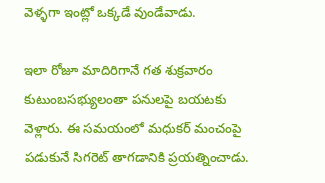వెళ్ళగా ఇంట్లో ఒక్కడే వుండేవాడు.

ఇలా రోజూ మాదిరిగానే గత శుక్రవారం కుటుంబసభ్యులంతా పనులపై బయటకు వెళ్లారు. ఈ సమయంలో మధుకర్ మంచంపై పడుకునే సిగరెట్ తాగడానికి ప్రయత్నించాడు.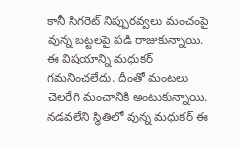కానీ సిగరెట్ నిప్పురవ్వలు మంచంపై వున్న బట్టలపై పడి రాజుకున్నాయి. ఈ విషయాన్ని మధుకర్ గమనించలేదు. దీంతో మంటలు చెలరేగి మంచానికి అంటుకున్నాయి. నడవలేని స్థితిలో వున్న మధుకర్ ఈ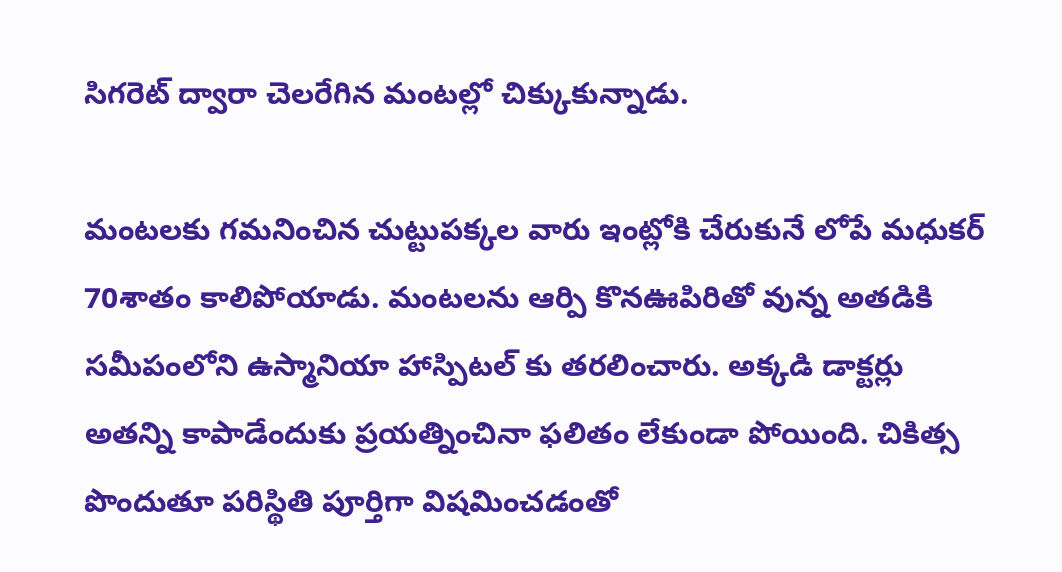సిగరెట్ ద్వారా చెలరేగిన మంటల్లో చిక్కుకున్నాడు.

మంటలకు గమనించిన చుట్టుపక్కల వారు ఇంట్లోకి చేరుకునే లోపే మధుకర్ 70శాతం కాలిపోయాడు. మంటలను ఆర్పి కొనఊపిరితో వున్న అతడికి సమీపంలోని ఉస్మానియా హాస్పిటల్ కు తరలించారు. అక్కడి డాక్టర్లు అతన్ని కాపాడేందుకు ప్రయత్నించినా ఫలితం లేకుండా పోయింది. చికిత్స పొందుతూ పరిస్థితి పూర్తిగా విషమించడంతో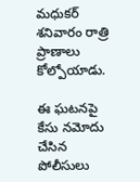మధుకర్ శనివారం రాత్రి ప్రాణాలు కోల్పోయాడు.

ఈ ఘటనపై కేసు నమోదు చేసిన పోలీసులు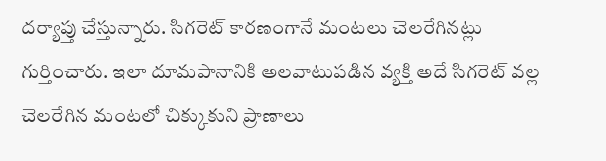దర్యాప్తు చేస్తున్నారు. సిగరెట్ కారణంగానే మంటలు చెలరేగినట్లు గుర్తించారు. ఇలా దూమపానానికి అలవాటుపడిన వ్యక్తి అదే సిగరెట్ వల్ల చెలరేగిన మంటలో చిక్కుకుని ప్రాణాలు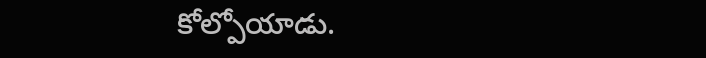కోల్పోయాడు.